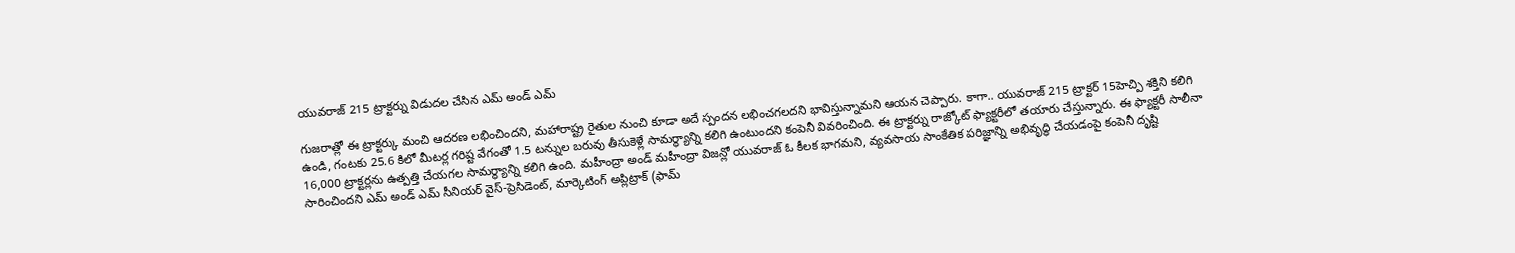యువరాజ్ 215 ట్రాక్టర్ను విడుదల చేసిన ఎమ్ అండ్ ఎమ్

గుజరాత్లో ఈ ట్రాక్టర్కు మంచి ఆదరణ లభించిందని, మహారాష్ట్ర రైతుల నుంచి కూడా అదే స్పందన లభించగలదని భావిస్తున్నామని ఆయన చెప్పారు. కాగా.. యువరాజ్ 215 ట్రాక్టర్ 15హెచ్పి శక్తిని కలిగి ఉండి, గంటకు 25.6 కిలో మీటర్ల గరిష్ట వేగంతో 1.5 టన్నుల బరువు తీసుకెళ్లే సామర్థ్యాన్ని కలిగి ఉంటుందని కంపెనీ వివరించింది. ఈ ట్రాక్టర్ను రాజ్కోట్ ఫ్యాక్టరీలో తయారు చేస్తున్నారు. ఈ ఫ్యాక్టరీ సాలీనా 16,000 ట్రాక్టర్లను ఉత్పత్తి చేయగల సామర్థ్యాన్ని కలిగి ఉంది. మహీంద్రా అండ్ మహీంద్రా విజన్లో యువరాజ్ ఓ కీలక భాగమని, వ్యవసాయ సాంకేతిక పరిజ్ఞాన్ని అభివృద్ధి చేయడంపై కంపెనీ దృష్టి సారించిందని ఎమ్ అండ్ ఎమ్ సీనియర్ వైస్-ప్రెసిడెంట్, మార్కెటింగ్ అప్లిట్రాక్ (ఫామ్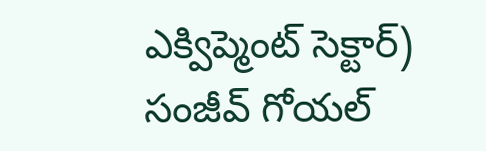ఎక్విప్మెంట్ సెక్టార్) సంజీవ్ గోయల్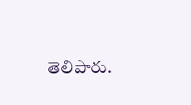తెలిపారు.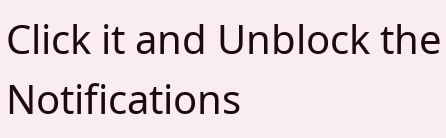Click it and Unblock the Notifications